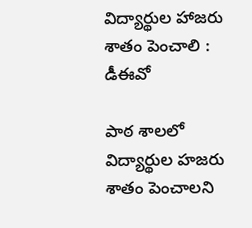విద్యార్థుల హాజరు శాతం పెంచాలి : డీఈవో

పాఠ శాలలో విద్యార్థుల హజరు శాతం పెంచాలని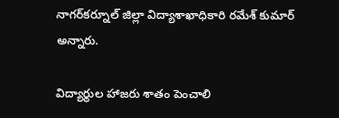నాగర్‌కర్నూల్‌ జిల్లా విద్యాశాఖాధికారి రమేశ్‌ కుమార్‌ అన్నారు.

విద్యార్థుల హాజరు శాతం పెంచాలి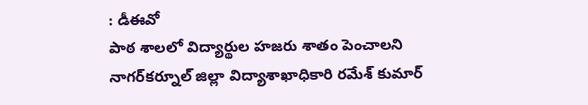: డీఈవో
పాఠ శాలలో విద్యార్థుల హజరు శాతం పెంచాలని నాగర్‌కర్నూల్‌ జిల్లా విద్యాశాఖాధికారి రమేశ్‌ కుమార్‌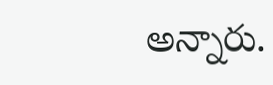అన్నారు.